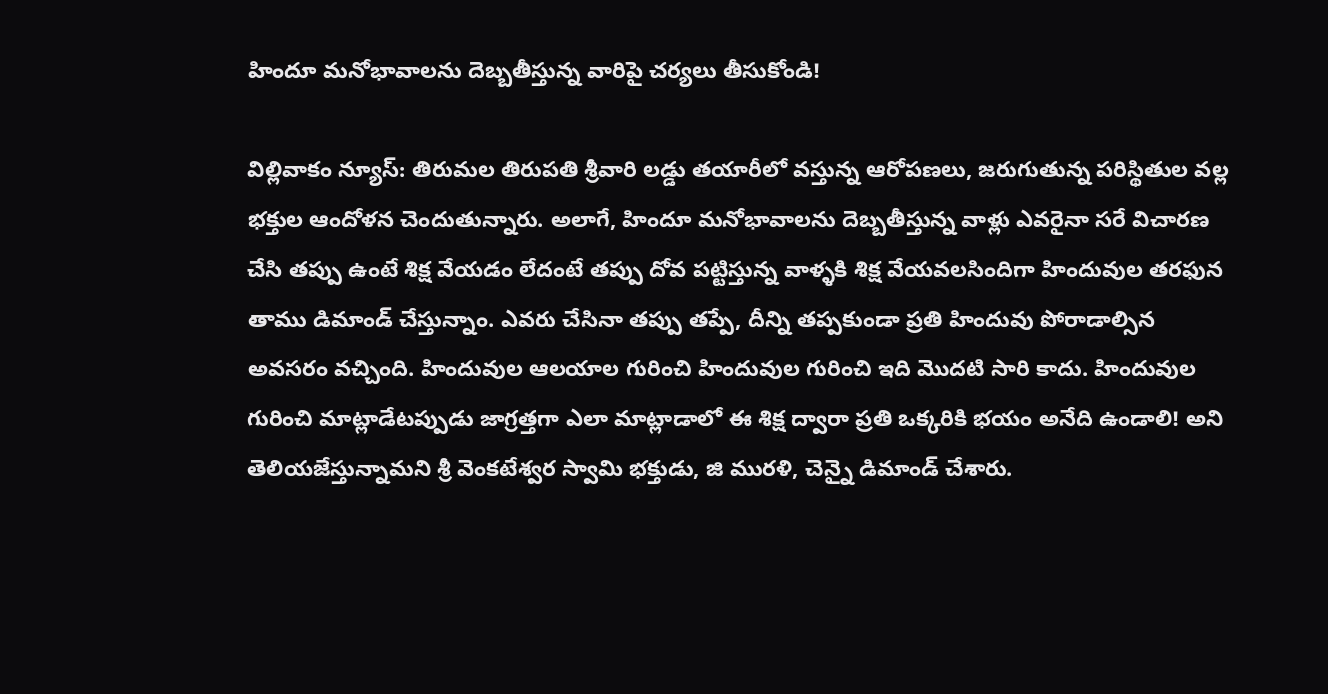హిందూ మనోభావాలను దెబ్బతీస్తున్న వారిపై చర్యలు తీసుకోండి!

విల్లివాకం న్యూస్: తిరుమల తిరుపతి శ్రీవారి లడ్డు తయారీలో వస్తున్న ఆరోపణలు, జరుగుతున్న పరిస్థితుల వల్ల భక్తుల ఆందోళన చెందుతున్నారు. అలాగే, హిందూ మనోభావాలను దెబ్బతీస్తున్న వాళ్లు ఎవరైనా సరే విచారణ చేసి తప్పు ఉంటే శిక్ష వేయడం లేదంటే తప్పు దోవ పట్టిస్తున్న వాళ్ళకి శిక్ష వేయవలసిందిగా హిందువుల తరఫున తాము డిమాండ్ చేస్తున్నాం. ఎవరు చేసినా తప్పు తప్పే, దీన్ని తప్పకుండా ప్రతి హిందువు పోరాడాల్సిన అవసరం వచ్చింది. హిందువుల ఆలయాల గురించి హిందువుల గురించి ఇది మొదటి సారి కాదు. హిందువుల గురించి మాట్లాడేటప్పుడు జాగ్రత్తగా ఎలా మాట్లాడాలో ఈ శిక్ష ద్వారా ప్రతి ఒక్కరికి భయం అనేది ఉండాలి! అని తెలియజేస్తున్నామని శ్రీ వెంకటేశ్వర స్వామి భక్తుడు, జి మురళి, చెన్నై డిమాండ్ చేశారు.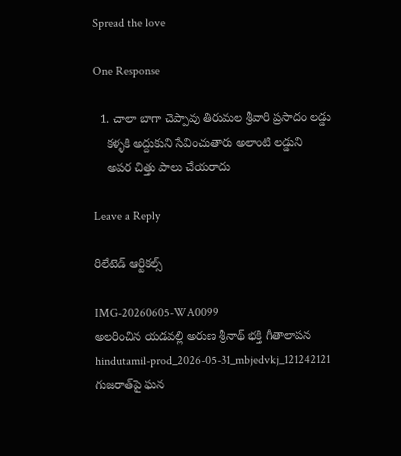Spread the love

One Response

  1. చాలా బాగా చెప్పావు తిరుమల శ్రీవారి ప్రసాదం లడ్డు
    కళ్ళకి అద్దుకుని సేవించుతారు అలాంటి లడ్డుని
    అపర చిత్తు పాలు చేయరాదు

Leave a Reply

రిలేటెడ్ ఆర్టికల్స్

IMG-20260605-WA0099
అలరించిన యడవల్లి అరుణ శ్రీనాథ్ భక్తి గీతాలాపన
hindutamil-prod_2026-05-31_mbjedvkj_121242121
గుజరాత్‌పై ఘన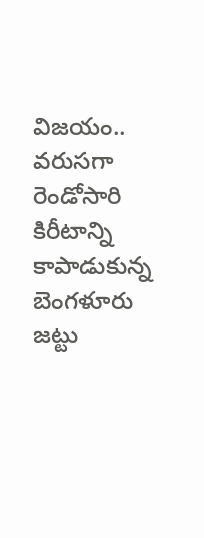విజయం.. వరుసగా రెండోసారి కిరీటాన్ని కాపాడుకున్న బెంగళూరు జట్టు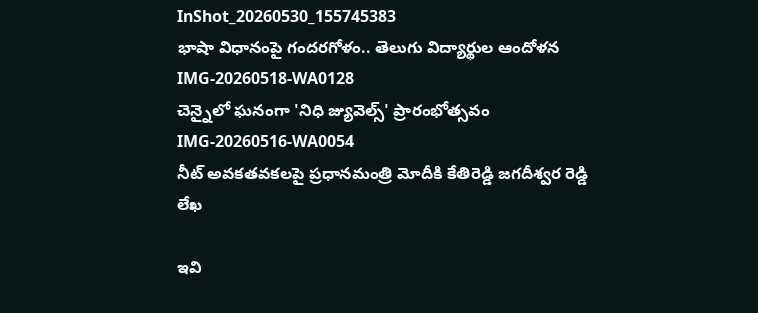InShot_20260530_155745383
భాషా విధానంపై గందరగోళం.. తెలుగు విద్యార్థుల ఆందోళన
IMG-20260518-WA0128
చెన్నైలో ఘనంగా 'నిధి జ్యువెల్స్' ప్రారంభోత్సవం
IMG-20260516-WA0054
నీట్ అవకతవకలపై ప్రధానమంత్రి మోదీకి కేతిరెడ్డి జగదీశ్వర రెడ్డి లేఖ

ఇవి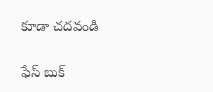కూడా చదవండి

ఫేస్ బుక్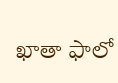ఖాతా ఫాలో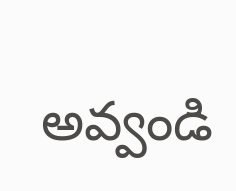అవ్వండి